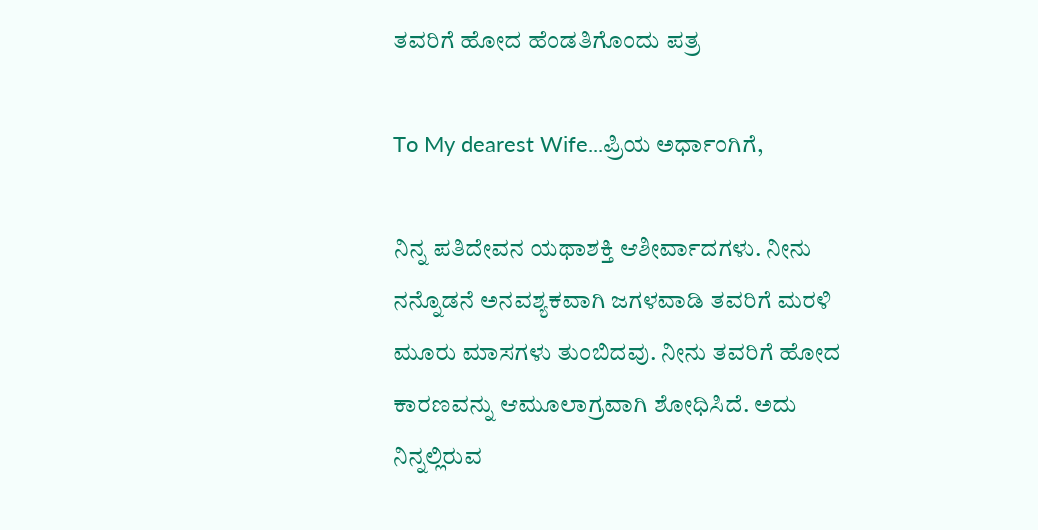ತವರಿಗೆ ಹೋದ ಹೆಂಡತಿಗೊಂದು ಪತ್ರ

To My dearest Wife...ಪ್ರಿಯ ಅರ್ಧಾಂಗಿಗೆ,

ನಿನ್ನ ಪತಿದೇವನ ಯಥಾಶಕ್ತಿ ಆಶೀರ್ವಾದಗಳು. ನೀನು ನನ್ನೊಡನೆ ಅನವಶ್ಯಕವಾಗಿ ಜಗಳವಾಡಿ ತವರಿಗೆ ಮರಳಿ ಮೂರು ಮಾಸಗಳು ತುಂಬಿದವು. ನೀನು ತವರಿಗೆ ಹೋದ ಕಾರಣವನ್ನು ಆಮೂಲಾಗ್ರವಾಗಿ ಶೋಧಿಸಿದೆ. ಅದು ನಿನ್ನಲ್ಲಿರುವ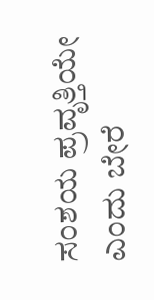ಸಂಶಯ ಪ್ರವೃತ್ತಿಯೇ ಎಂದು ಬೇರೆ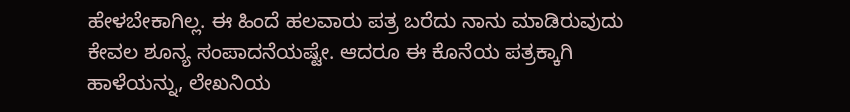ಹೇಳಬೇಕಾಗಿಲ್ಲ. ಈ ಹಿಂದೆ ಹಲವಾರು ಪತ್ರ ಬರೆದು ನಾನು ಮಾಡಿರುವುದು ಕೇವಲ ಶೂನ್ಯ ಸಂಪಾದನೆಯಷ್ಟೇ. ಆದರೂ ಈ ಕೊನೆಯ ಪತ್ರಕ್ಕಾಗಿ ಹಾಳೆಯನ್ನು, ಲೇಖನಿಯ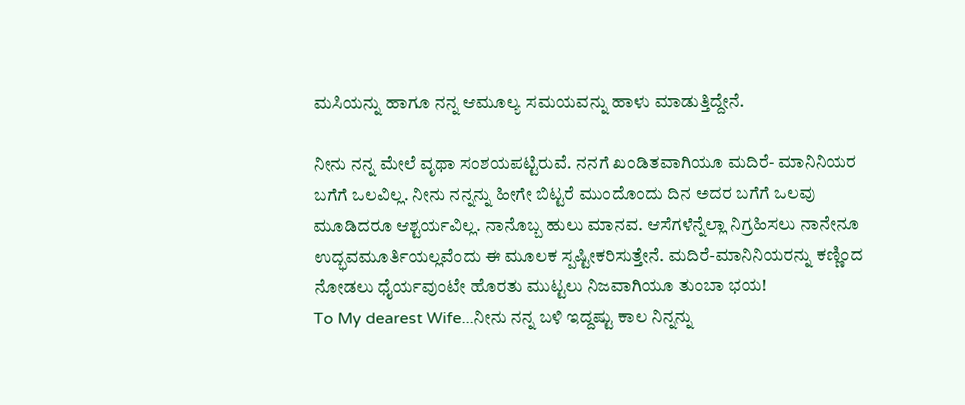ಮಸಿಯನ್ನು ಹಾಗೂ ನನ್ನ ಆಮೂಲ್ಯ ಸಮಯವನ್ನು ಹಾಳು ಮಾಡುತ್ತಿದ್ದೇನೆ.

ನೀನು ನನ್ನ ಮೇಲೆ ವೃಥಾ ಸಂಶಯಪಟ್ಟಿರುವೆ. ನನಗೆ ಖಂಡಿತವಾಗಿಯೂ ಮದಿರೆ- ಮಾನಿನಿಯರ ಬಗೆಗೆ ಒಲವಿಲ್ಲ. ನೀನು ನನ್ನನ್ನು ಹೀಗೇ ಬಿಟ್ಟರೆ ಮುಂದೊಂದು ದಿನ ಅದರ ಬಗೆಗೆ ಒಲವು ಮೂಡಿದರೂ ಆಶ್ಟರ್ಯವಿಲ್ಲ. ನಾನೊಬ್ಬ ಹುಲು ಮಾನವ. ಆಸೆಗಳೆನ್ನೆಲ್ಲಾ ನಿಗ್ರಹಿಸಲು ನಾನೇನೂ ಉದ್ಭವಮೂರ್ತಿಯಲ್ಲವೆಂದು ಈ ಮೂಲಕ ಸ್ಪಷ್ಟೀಕರಿಸುತ್ತೇನೆ. ಮದಿರೆ-ಮಾನಿನಿಯರನ್ನು ಕಣ್ಣಿಂದ ನೋಡಲು ಧೈರ್ಯವುಂಟೇ ಹೊರತು ಮುಟ್ಟಲು ನಿಜವಾಗಿಯೂ ತುಂಬಾ ಭಯ!
To My dearest Wife...ನೀನು ನನ್ನ ಬಳಿ ಇದ್ದಷ್ಟು ಕಾಲ ನಿನ್ನನ್ನು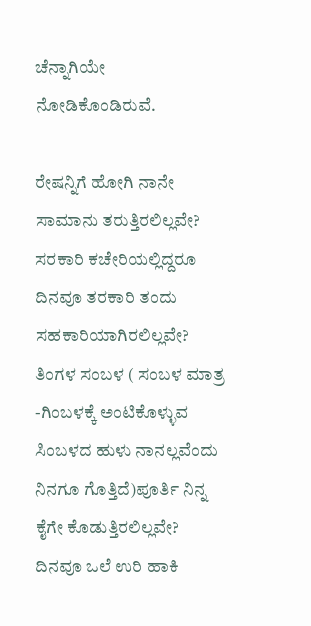ಚೆನ್ನಾಗಿಯೇ ನೋಡಿಕೊಂಡಿರುವೆ.

ರೇಷನ್ನಿಗೆ ಹೋಗಿ ನಾನೇ ಸಾಮಾನು ತರುತ್ತಿರಲಿಲ್ಲವೇ? ಸರಕಾರಿ ಕಚೇರಿಯಲ್ಲಿದ್ದರೂ ದಿನವೂ ತರಕಾರಿ ತಂದು ಸಹಕಾರಿಯಾಗಿರಲಿಲ್ಲವೇ? ತಿಂಗಳ ಸಂಬಳ ( ಸಂಬಳ ಮಾತ್ರ -ಗಿಂಬಳಕ್ಕೆ ಅಂಟಿಕೊಳ್ಳುವ ಸಿಂಬಳದ ಹುಳು ನಾನಲ್ಲವೆಂದು ನಿನಗೂ ಗೊತ್ತಿದೆ)ಪೂರ್ತಿ ನಿನ್ನ ಕೈಗೇ ಕೊಡುತ್ತಿರಲಿಲ್ಲವೇ? ದಿನವೂ ಒಲೆ ಉರಿ ಹಾಕಿ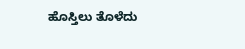ಹೊಸ್ತಿಲು ತೊಳೆದು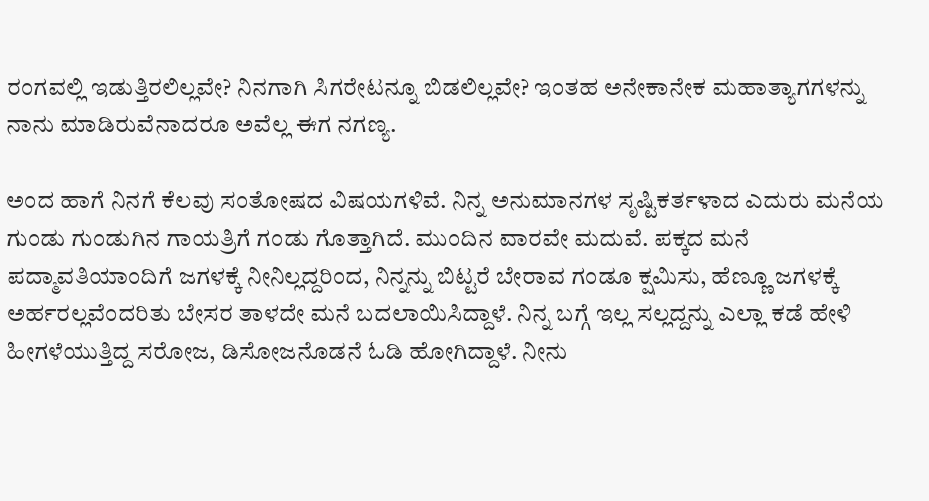ರಂಗವಲ್ಲಿ ಇಡುತ್ತಿರಲಿಲ್ಲವೇ? ನಿನಗಾಗಿ ಸಿಗರೇಟನ್ನೂ ಬಿಡಲಿಲ್ಲವೇ? ಇಂತಹ ಅನೇಕಾನೇಕ ಮಹಾತ್ಯಾಗಗಳನ್ನು ನಾನು ಮಾಡಿರುವೆನಾದರೂ ಅವೆಲ್ಲ ಈಗ ನಗಣ್ಯ.

ಅಂದ ಹಾಗೆ ನಿನಗೆ ಕೆಲವು ಸಂತೋಷದ ವಿಷಯಗಳಿವೆ. ನಿನ್ನ ಅನುಮಾನಗಳ ಸೃಷ್ಟಿಕರ್ತಳಾದ ಎದುರು ಮನೆಯ ಗುಂಡು ಗುಂಡುಗಿನ ಗಾಯತ್ರಿಗೆ ಗಂಡು ಗೊತ್ತಾಗಿದೆ. ಮುಂದಿನ ವಾರವೇ ಮದುವೆ. ಪಕ್ಕದ ಮನೆ ಪದ್ಮಾವತಿಯಾಂದಿಗೆ ಜಗಳಕ್ಕೆ ನೀನಿಲ್ಲದ್ದರಿಂದ, ನಿನ್ನನ್ನು ಬಿಟ್ಟರೆ ಬೇರಾವ ಗಂಡೂ ಕ್ಷಮಿಸು, ಹೆಣ್ಣೂ ಜಗಳಕ್ಕೆ ಅರ್ಹರಲ್ಲವೆಂದರಿತು ಬೇಸರ ತಾಳದೇ ಮನೆ ಬದಲಾಯಿಸಿದ್ದಾಳೆ. ನಿನ್ನ ಬಗ್ಗೆ ಇಲ್ಲ ಸಲ್ಲದ್ದನ್ನು ಎಲ್ಲಾ ಕಡೆ ಹೇಳಿ ಹೀಗಳೆಯುತ್ತಿದ್ದ ಸರೋಜ, ಡಿಸೋಜನೊಡನೆ ಓಡಿ ಹೋಗಿದ್ದಾಳೆ. ನೀನು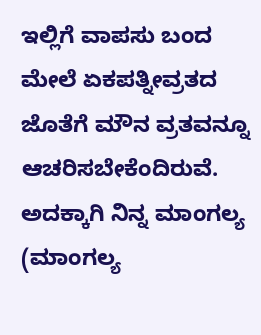ಇಲ್ಲಿಗೆ ವಾಪಸು ಬಂದ ಮೇಲೆ ಏಕಪತ್ನೀವ್ರತದ ಜೊತೆಗೆ ಮೌನ ವ್ರತವನ್ನೂ ಆಚರಿಸಬೇಕೆಂದಿರುವೆ. ಅದಕ್ಕಾಗಿ ನಿನ್ನ ಮಾಂಗಲ್ಯ (ಮಾಂಗಲ್ಯ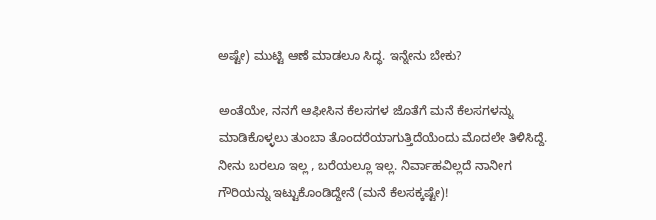ಅಷ್ಟೇ) ಮುಟ್ಟಿ ಆಣೆ ಮಾಡಲೂ ಸಿದ್ಧ. ಇನ್ನೇನು ಬೇಕು?

ಅಂತೆಯೇ, ನನಗೆ ಆಫೀಸಿನ ಕೆಲಸಗಳ ಜೊತೆಗೆ ಮನೆ ಕೆಲಸಗಳನ್ನು ಮಾಡಿಕೊಳ್ಳಲು ತುಂಬಾ ತೊಂದರೆಯಾಗುತ್ತಿದೆಯೆಂದು ಮೊದಲೇ ತಿಳಿಸಿದ್ದೆ. ನೀನು ಬರಲೂ ಇಲ್ಲ , ಬರೆಯಲ್ಲೂ ಇಲ್ಲ. ನಿರ್ವಾಹವಿಲ್ಲದೆ ನಾನೀಗ ಗೌರಿಯನ್ನು ಇಟ್ಟುಕೊಂಡಿದ್ದೇನೆ (ಮನೆ ಕೆಲಸಕ್ಕಷ್ಟೇ)!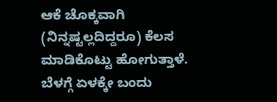ಆಕೆ ಚೊಕ್ಕವಾಗಿ (ನಿನ್ನಷ್ಟಲ್ಲದಿದ್ದರೂ) ಕೆಲಸ ಮಾಡಿಕೊಟ್ಟು ಹೋಗುತ್ತಾಳೆ. ಬೆಳಗ್ಗೆ ಏಳಕ್ಕೇ ಬಂದು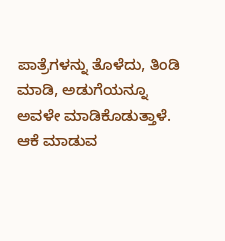ಪಾತ್ರೆಗಳನ್ನು ತೊಳೆದು, ತಿಂಡಿ ಮಾಡಿ, ಅಡುಗೆಯನ್ನೂ ಅವಳೇ ಮಾಡಿಕೊಡುತ್ತಾಳೆ. ಆಕೆ ಮಾಡುವ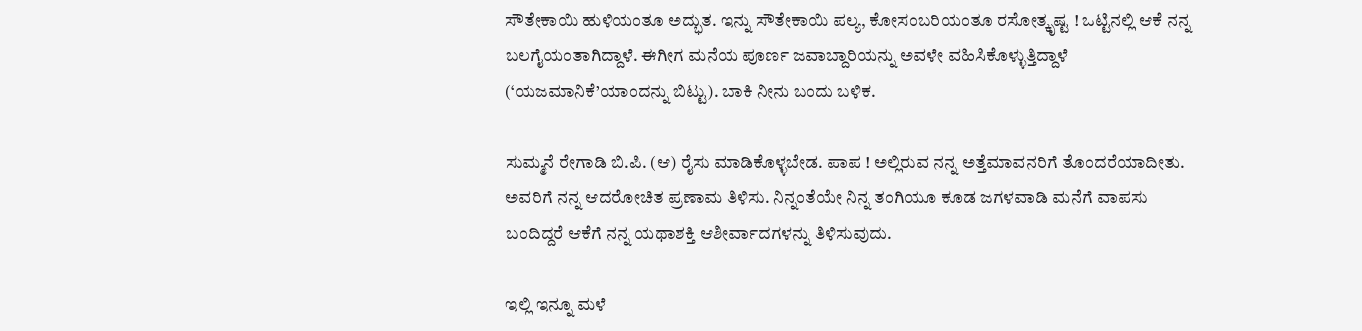ಸೌತೇಕಾಯಿ ಹುಳಿಯಂತೂ ಅದ್ಭುತ. ಇನ್ನು ಸೌತೇಕಾಯಿ ಪಲ್ಯ, ಕೋಸಂಬರಿಯಂತೂ ರಸೋತ್ಕೃಷ್ಟ ! ಒಟ್ಟಿನಲ್ಲಿ ಆಕೆ ನನ್ನ ಬಲಗೈಯಂತಾಗಿದ್ದಾಳೆ. ಈಗೀಗ ಮನೆಯ ಪೂರ್ಣ ಜವಾಬ್ದಾರಿಯನ್ನು ಅವಳೇ ವಹಿಸಿಕೊಳ್ಳುತ್ತಿದ್ದಾಳೆ (‘ಯಜಮಾನಿಕೆ’ಯಾಂದನ್ನು ಬಿಟ್ಟು). ಬಾಕಿ ನೀನು ಬಂದು ಬಳಿಕ.

ಸುಮ್ಮನೆ ರೇಗಾಡಿ ಬಿ.ಪಿ. (ಆ) ರೈಸು ಮಾಡಿಕೊಳ್ಳಬೇಡ. ಪಾಪ ! ಅಲ್ಲಿರುವ ನನ್ನ ಅತ್ತೆಮಾವನರಿಗೆ ತೊಂದರೆಯಾದೀತು. ಅವರಿಗೆ ನನ್ನ ಆದರೋಚಿತ ಪ್ರಣಾಮ ತಿಳಿಸು. ನಿನ್ನಂತೆಯೇ ನಿನ್ನ ತಂಗಿಯೂ ಕೂಡ ಜಗಳವಾಡಿ ಮನೆಗೆ ವಾಪಸು ಬಂದಿದ್ದರೆ ಆಕೆಗೆ ನನ್ನ ಯಥಾಶಕ್ತಿ ಆಶೀರ್ವಾದಗಳನ್ನು ತಿಳಿಸುವುದು.

ಇಲ್ಲಿ ಇನ್ನೂ ಮಳೆ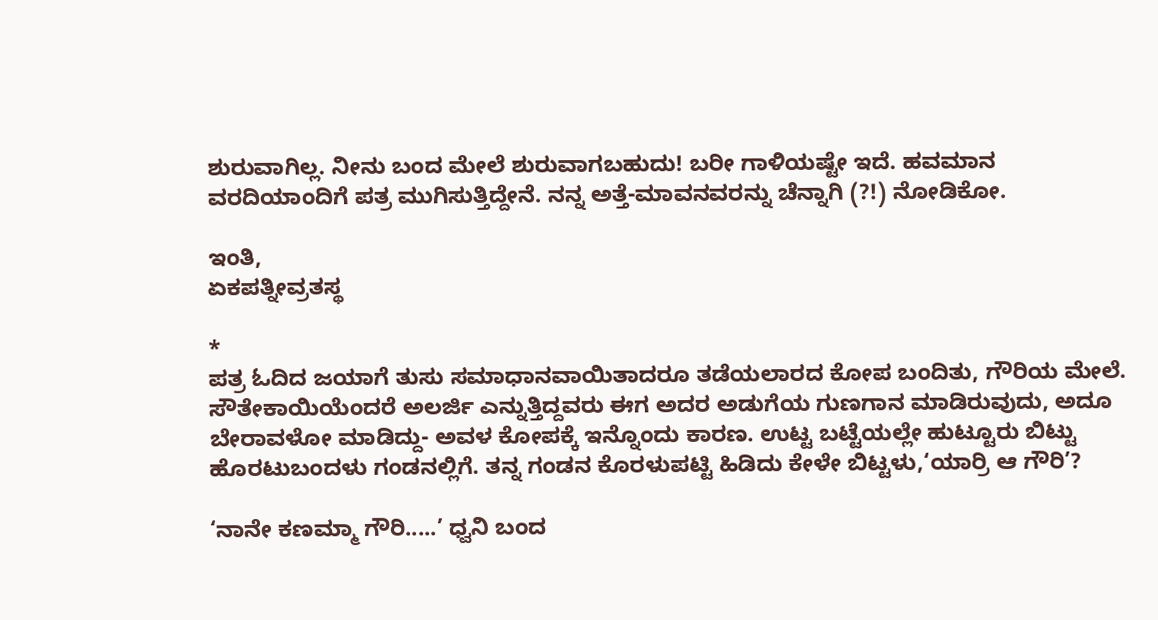ಶುರುವಾಗಿಲ್ಲ. ನೀನು ಬಂದ ಮೇಲೆ ಶುರುವಾಗಬಹುದು! ಬರೀ ಗಾಳಿಯಷ್ಟೇ ಇದೆ. ಹವಮಾನ ವರದಿಯಾಂದಿಗೆ ಪತ್ರ ಮುಗಿಸುತ್ತಿದ್ದೇನೆ. ನನ್ನ ಅತ್ತೆ-ಮಾವನವರನ್ನು ಚೆನ್ನಾಗಿ (?!) ನೋಡಿಕೋ.

ಇಂತಿ,
ಏಕಪತ್ನೀವ್ರತಸ್ಥ

*
ಪತ್ರ ಓದಿದ ಜಯಾಗೆ ತುಸು ಸಮಾಧಾನವಾಯಿತಾದರೂ ತಡೆಯಲಾರದ ಕೋಪ ಬಂದಿತು, ಗೌರಿಯ ಮೇಲೆ. ಸೌತೇಕಾಯಿಯೆಂದರೆ ಅಲರ್ಜಿ ಎನ್ನುತ್ತಿದ್ದವರು ಈಗ ಅದರ ಅಡುಗೆಯ ಗುಣಗಾನ ಮಾಡಿರುವುದು, ಅದೂ ಬೇರಾವಳೋ ಮಾಡಿದ್ದು- ಅವಳ ಕೋಪಕ್ಕೆ ಇನ್ನೊಂದು ಕಾರಣ. ಉಟ್ಟ ಬಟ್ಟೆಯಲ್ಲೇ ಹುಟ್ಟೂರು ಬಿಟ್ಟು ಹೊರಟುಬಂದಳು ಗಂಡನಲ್ಲಿಗೆ. ತನ್ನ ಗಂಡನ ಕೊರಳುಪಟ್ಟಿ ಹಿಡಿದು ಕೇಳೇ ಬಿಟ್ಟಳು,‘ಯಾರ್ರಿ ಆ ಗೌರಿ’?

‘ನಾನೇ ಕಣಮ್ಮಾ ಗೌರಿ.....’ ಧ್ವನಿ ಬಂದ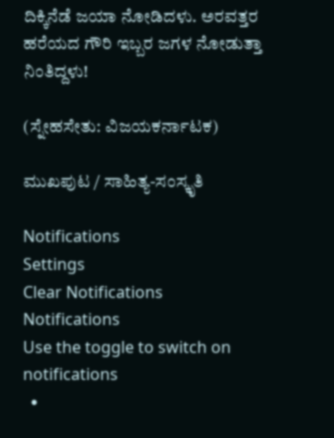ದಿಕ್ಕಿನೆಡೆ ಜಯಾ ನೋಡಿದಳು. ಅರವತ್ತರ ಹರೆಯದ ಗೌರಿ ಇಬ್ಬರ ಜಗಳ ನೋಡುತ್ತಾ ನಿಂತಿದ್ದಳು!

(ಸ್ನೇಹಸೇತು: ವಿಜಯಕರ್ನಾಟಕ)

ಮುಖಪುಟ / ಸಾಹಿತ್ಯ-ಸಂಸ್ಕೃತಿ

Notifications
Settings
Clear Notifications
Notifications
Use the toggle to switch on notifications
  •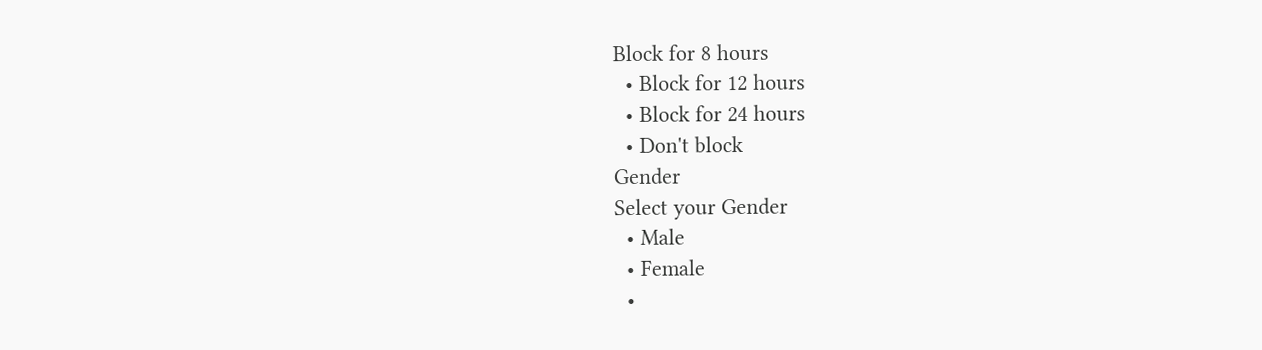Block for 8 hours
  • Block for 12 hours
  • Block for 24 hours
  • Don't block
Gender
Select your Gender
  • Male
  • Female
  •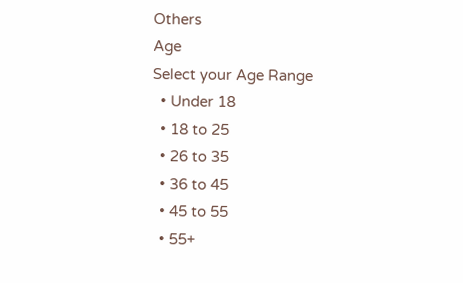Others
Age
Select your Age Range
  • Under 18
  • 18 to 25
  • 26 to 35
  • 36 to 45
  • 45 to 55
  • 55+